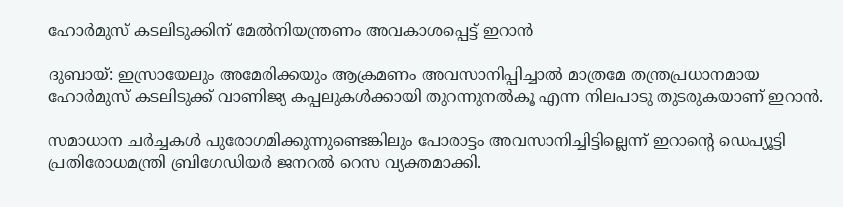ഹോർമുസ് കടലിടുക്കിന് മേൽനിയന്ത്രണം അവകാശപ്പെട്ട് ഇറാൻ

ദുബായ്: ഇസ്രായേലും അമേരിക്കയും ആക്രമണം അവസാനിപ്പിച്ചാൽ മാത്രമേ തന്ത്രപ്രധാനമായ ഹോർമുസ് കടലിടുക്ക് വാണിജ്യ കപ്പലുകൾക്കായി തുറന്നുനൽകൂ എന്ന നിലപാടു തുടരുകയാണ് ഇറാൻ.

സമാധാന ചർച്ചകൾ പുരോഗമിക്കുന്നുണ്ടെങ്കിലും പോരാട്ടം അവസാനിച്ചിട്ടില്ലെന്ന് ഇറാന്‍റെ ഡെപ്യൂട്ടി പ്രതിരോധമന്ത്രി ബ്രിഗേഡിയർ ജനറൽ റെസ വ്യക്തമാക്കി.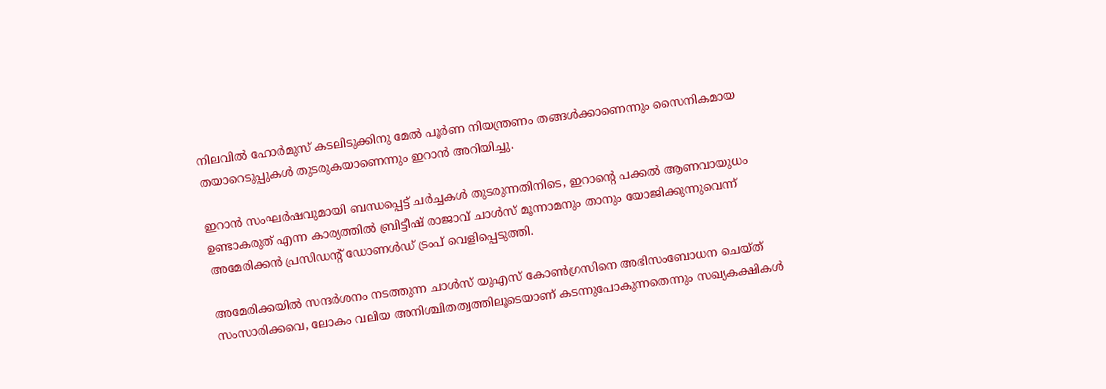നിലവിൽ ഹോർമുസ് കടലിടുക്കിനു മേൽ പൂർണ നിയന്ത്രണം തങ്ങൾക്കാണെന്നും സൈനികമായ തയാറെടുപ്പുകൾ തുടരുകയാണെന്നും ഇറാൻ അറിയിച്ചു.

ഇറാൻ സംഘർഷവുമായി ബന്ധപ്പെട്ട് ചർച്ചകൾ തുടരുന്നതിനിടെ, ഇറാന്‍റെ പക്കൽ ആണവായുധം ഉണ്ടാകരുത് എന്ന കാര്യത്തിൽ ബ്രിട്ടീഷ് രാജാവ് ചാൾസ് മൂന്നാമനും താനും യോജിക്കുന്നുവെന്ന് അമേരിക്കൻ പ്രസിഡന്‍റ് ഡോണൾഡ് ട്രംപ് വെളിപ്പെടുത്തി.

അമേരിക്കയിൽ സന്ദർശനം നടത്തുന്ന ചാൾസ് യുഎസ് കോൺഗ്രസിനെ അഭിസംബോധന ചെയ്ത് സംസാരിക്കവെ, ലോകം വലിയ അനിശ്ചിതത്വത്തിലൂടെയാണ് കടന്നുപോകുന്നതെന്നും സഖ്യകക്ഷികൾ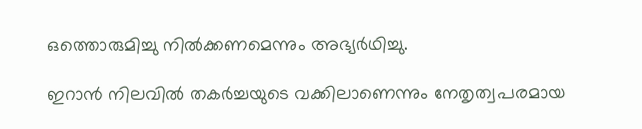ഒത്തൊരുമിച്ചു നിൽക്കണമെന്നും അഭ്യർഥിച്ചു.

ഇറാൻ നിലവിൽ തകർച്ചയുടെ വക്കിലാണെന്നും നേതൃത്വപരമായ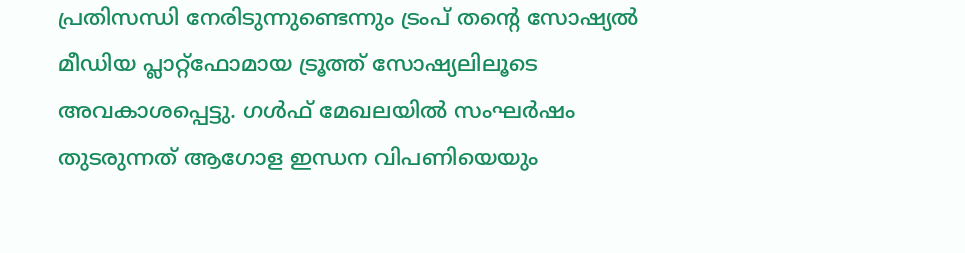പ്രതിസന്ധി നേരിടുന്നുണ്ടെന്നും ട്രംപ് തന്‍റെ സോഷ്യൽ മീഡിയ പ്ലാറ്റ്‌ഫോമായ ട്രൂത്ത് സോഷ്യലിലൂടെ അവകാശപ്പെട്ടു. ഗൾഫ് മേഖലയിൽ സംഘർഷം തുടരുന്നത് ആഗോള ഇന്ധന വിപണിയെയും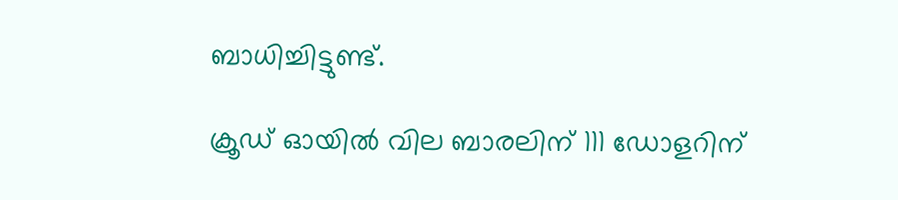ബാധിച്ചിട്ടുണ്ട്.

ക്രൂഡ് ഓയിൽ വില ബാരലിന് 111 ഡോളറിന്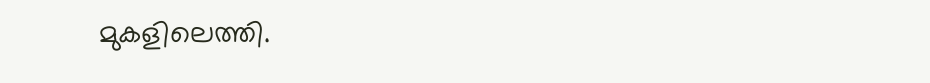മുകളിലെത്തി.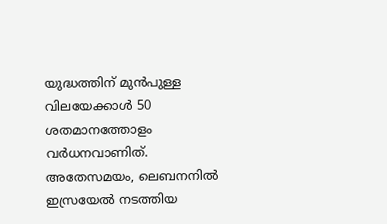യുദ്ധത്തിന് മുൻപുള്ള വിലയേക്കാൾ 50 ശതമാനത്തോളം വർധനവാണിത്. അതേസമയം, ലെബനനിൽ ഇസ്രയേൽ നടത്തിയ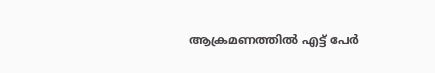ആക്രമണത്തിൽ എട്ട് പേർ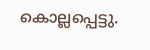കൊല്ലപ്പെട്ടു.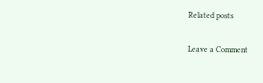Related posts

Leave a Comment